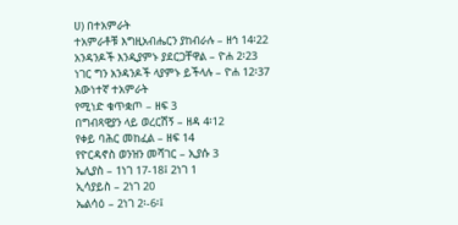ሀ) በተአምራት
ተአምራቶቹ እግዚአብሔርን ያከብራሉ – ዘኅ 14፡22
አንዳንዶች እንዲያምኑ ያደርጋቸዋል – ዮሐ 2፡23
ነገር ግን አንዳንዶች ላያምኑ ይችላሉ – ዮሐ 12፡37
እውነተኛ ተአምራት
የሚነድ ቁጥቋጦ – ዘፍ 3
በግብጻዊያን ላይ ወረርሽኝ – ዘዳ 4፡12
የቀይ ባሕር መከፈል – ዘፍ 14
የዮርዳኖስ ወንዝን መሻገር – ኢያሱ 3
ኤሊያስ – 1ነገ 17-18፤ 2ነገ 1
ኢሳያይስ – 2ነገ 20
ኤልሳዕ – 2ነገ 2፡-6፡፤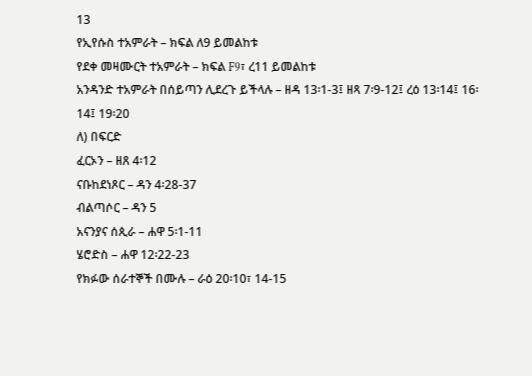13
የኢየሱስ ተአምራት – ክፍል ለ9 ይመልከቱ
የደቀ መዛሙርት ተአምራት – ክፍል F9፣ ረ11 ይመልከቱ
አንዳንድ ተአምራት በሰይጣን ሊደረጉ ይችላሉ – ዘዳ 13፡1-3፤ ዘጻ 7፡9-12፤ ረዕ 13፡14፤ 16፡14፤ 19፡20
ለ) በፍርድ
ፈርኦን – ዘጸ 4፡12
ናቡከደነጾር – ዳን 4፡28-37
ብልጣሶር – ዳን 5
አናንያና ሰጲራ – ሐዋ 5፡1-11
ሄሮድስ – ሐዋ 12፡22-23
የክፉው ሰራተኞች በሙሉ – ራዕ 20፡10፣ 14-15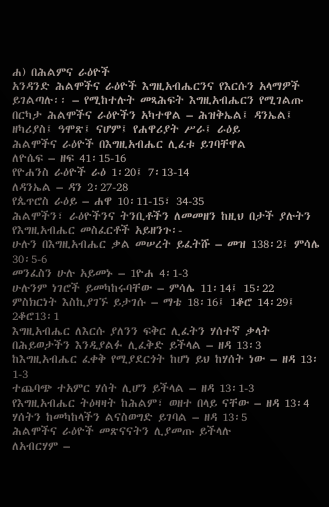ሐ) በሕልምና ራዕዮች
አንዳንድ ሕልሞችና ራዕዮች እግዚአብሔርንና የእርሱን አላማዎች ይገልጣሉ፡፡ – የሚከተሉት መጻሕፍት እግዚአብሔርን የሚገልጡ በርካታ ሕልሞችና ራዕዮችን አካተዋል – ሕዝቅኤል፤ ዳንኤል፤ ዘካሪያስ፤ ዓሞጽ፤ ናሆም፤ የሐዋሪያት ሥራ፤ ራዕይ
ሕልሞችና ራዕዮች በእግዚአብሔር ሊፈቱ ይገባቸዋል
ለዮሴፍ – ዘፍ 41፡15-16
የዮሐንስ ራዕዮች ራዕ 1፡20፤ 7፡13-14
ለዳንኤል – ዳን 2፡27-28
የጴጥሮስ ራዕይ – ሐዋ 10፡11-15፣ 34-35
ሕልሞችን፣ ራዕዮችንና ትንቢቶችን ለመመዘን ከዚህ በታች ያሉትን የእግዚአብሔር መስፈርቶች አይዘንጉ፡-
ሁሉን በእግዚአብሔር ቃል መሠረት ይፈትሹ – መዝ 138፡2፤ ምሳሌ 30፡5-6
መንፈስን ሁሉ አይመኑ – 1ዮሐ 4፡1-3
ሁሉንም ነገሮች ይመካከሩባቸው – ምሳሌ 11፡14፤ 15፡22
ምስክርነት እስኪያገኙ ይታገሱ – ማቴ 18፡16፤ 1ቆሮ 14፡29፤ 2ቆሮ13፡1
እግዚአብሔር ለእርሱ ያለንን ፍቅር ሊፈትን ሃሰተኛ ቃላት በሕይወታችን እንዲያልፉ ሊፈቅድ ይችላል – ዘዳ 13፡3
ከእግዚአብሔር ፈቀቅ የሚያደርጎት ከሆነ ይህ ከሃሰት ነው – ዘዳ 13፡1-3
ተጨባጭ ተአምር ሃሰት ሊሆን ይችላል – ዘዳ 13፡1-3
የእግዚአብሔር ትዕዛዛት ከሕልም፣ ወዘተ በላይ ናቸው – ዘዳ 13፡4
ሃሰትን ከመካከላችን ልናስወግድ ይገባል – ዘዳ 13፡5
ሕልሞችና ራዕዮች መጽናናትን ሊያመጡ ይችላሉ
ለአብርሃም –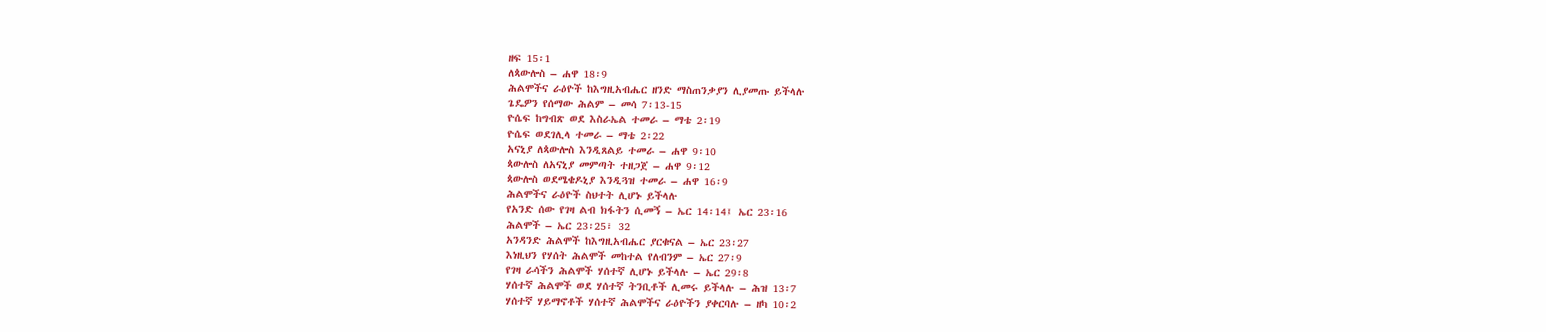ዘፍ 15፡1
ለጳውሎስ – ሐዋ 18፡9
ሕልሞችና ራዕዮች ከእግዚአብሔር ዘንድ ማስጠንቃያን ሊያመጡ ይችላሉ
ጌዴዎን የሰማው ሕልም – መሳ 7፡13-15
ዮሴፍ ከግብጽ ወደ እስራኤል ተመራ – ማቴ 2፡19
ዮሴፍ ወደገሊላ ተመራ – ማቴ 2፡22
አናኒያ ለጳውሎስ እንዲጸልይ ተመራ – ሐዋ 9፡10
ጳውሎስ ለአናኒያ መምጣት ተዘጋጀ – ሐዋ 9፡12
ጳውሎስ ወደሜቄዶኒያ እንዲጓዝ ተመራ – ሐዋ 16፡9
ሕልሞችና ራዕዮች ስህተት ሊሆኑ ይችላሉ
የአንድ ሰው የገዛ ልብ ክፋትን ሲመኝ – ኤር 14፡14፤ ኤር 23፡16
ሕልሞች – ኤር 23፡25፣ 32
አንዳንድ ሕልሞች ከእግዚአብሔር ያርቁናል – ኤር 23፡27
እነዚህን የሃሰት ሕልሞች መከተል የለብንም – ኤር 27፡9
የገዛ ራሳችን ሕልሞች ሃሰተኛ ሊሆኑ ይችላሉ – ኤር 29፡8
ሃሰተኛ ሕልሞች ወደ ሃሰተኛ ትንቢቶች ሊመሩ ይችላሉ – ሕዝ 13፡7
ሃሰተኛ ሃይማኖቶች ሃሰተኛ ሕልሞችና ራዕዮችን ያቀርባሉ – ዘካ 10፡2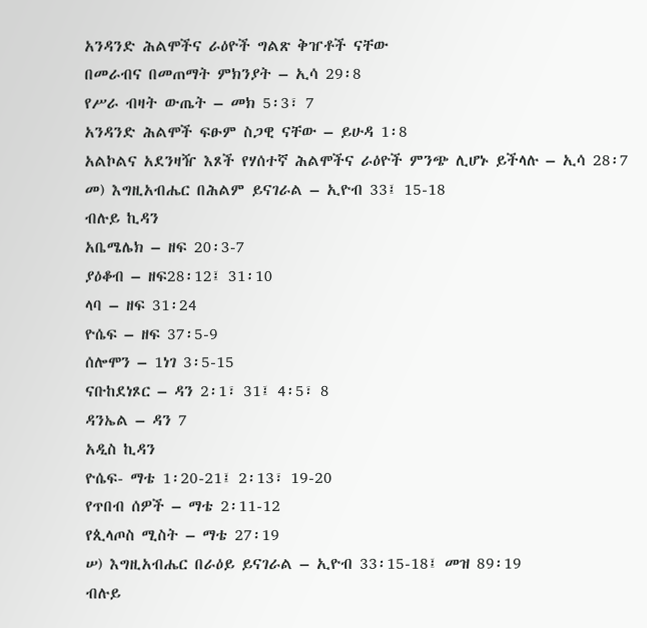አንዳንድ ሕልሞችና ራዕዮች ግልጽ ቅዠቶች ናቸው
በመራብና በመጠማት ምክንያት – ኢሳ 29፡8
የሥራ ብዛት ውጤት – መክ 5፡3፣ 7
አንዳንድ ሕልሞች ፍፁም ስጋዊ ናቸው – ይሁዳ 1፡8
አልኮልና አደንዛዥ እጾች የሃሰተኛ ሕልሞችና ራዕዮች ምንጭ ሊሆኑ ይችላሉ – ኢሳ 28፡7
መ) እግዚአብሔር በሕልም ይናገራል – ኢዮብ 33፤ 15-18
ብሉይ ኪዳን
አቤሜሌክ – ዘፍ 20፡3-7
ያዕቆብ – ዘፍ28፡12፤ 31፡10
ላባ – ዘፍ 31፡24
ዮሴፍ – ዘፍ 37፡5-9
ሰሎሞን – 1ነገ 3፡5-15
ናቡከደነጾር – ዳን 2፡1፣ 31፤ 4፡5፣ 8
ዳንኤል – ዳን 7
አዲስ ኪዳን
ዮሴፍ- ማቴ 1፡20-21፤ 2፡13፣ 19-20
የጥበብ ሰዎች – ማቴ 2፡11-12
የጲላጦስ ሚስት – ማቴ 27፡19
ሠ) እግዚአብሔር በራዕይ ይናገራል – ኢዮብ 33፡15-18፤ መዝ 89፡19
ብሉይ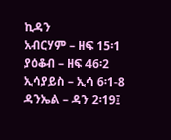ኪዳን
አብርሃም – ዘፍ 15፡1
ያዕቆብ – ዘፍ 46፡2
ኢሳያይስ – ኢሳ 6፡1-8
ዳንኤል – ዳን 2፡19፤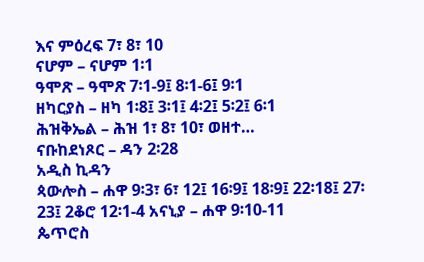እና ምዕረፍ 7፣ 8፣ 10
ናሆም – ናሆም 1፡1
ዓሞጽ – ዓሞጽ 7፡1-9፤ 8፡1-6፤ 9፡1
ዘካርያስ – ዘካ 1፡8፤ 3፡1፤ 4፡2፤ 5፡2፤ 6፡1
ሕዝቅኤል – ሕዝ 1፣ 8፣ 10፣ ወዘተ…
ናቡከደነጾር – ዳን 2፡28
አዲስ ኪዳን
ጳውሎስ – ሐዋ 9፡3፣ 6፣ 12፤ 16፡9፤ 18፡9፤ 22፡18፤ 27፡23፤ 2ቆሮ 12፡1-4 አናኒያ – ሐዋ 9፡10-11
ጴጥሮስ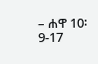– ሐዋ 10፡9-17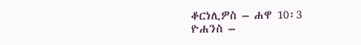ቆርነሊዎስ – ሐዋ 10፡3
ዮሐንስ –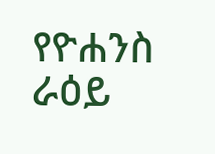የዮሐንስ ራዕይ